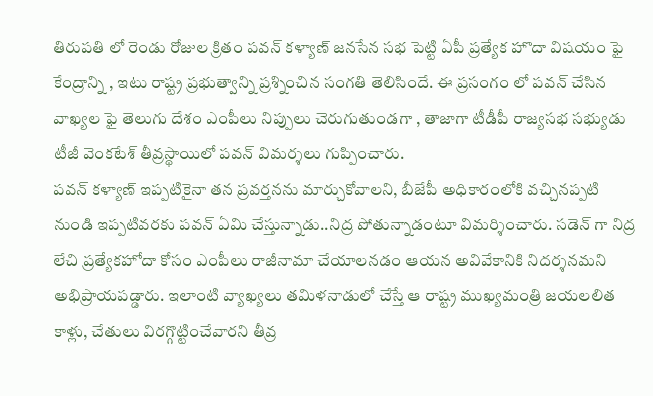తిరుపతి లో రెండు రోజుల క్రితం పవన్ కళ్యాణ్ జనసేన సభ పెట్టి ఏపీ ప్రత్యేక హొదా విషయం ఫై కేంద్రాన్ని , ఇటు రాష్ట్ర ప్రభుత్వాన్ని ప్రశ్నించిన సంగతి తెలిసిందే. ఈ ప్రసంగం లో పవన్ చేసిన వాఖ్యల ఫై తెలుగు దేశం ఎంపీలు నిప్పులు చెరుగుతుండగా , తాజాగా టీడీపీ రాజ్యసభ సభ్యుడు టీజీ వెంకటేశ్ తీవ్రస్థాయిలో పవన్ విమర్శలు గుప్పించారు.
పవన్ కళ్యాణ్ ఇప్పటికైనా తన ప్రవర్తనను మార్చుకోవాలని, బీజేపీ అధికారంలోకి వచ్చినప్పటి నుండి ఇప్పటివరకు పవన్ ఏమి చేస్తున్నాడు..నిద్ర పోతున్నాడంటూ విమర్శించారు. సడెన్ గా నిద్ర లేచి ప్రత్యేకహోదా కోసం ఎంపీలు రాజీనామా చేయాలనడం ఆయన అవివేకానికి నిదర్శనమని అభిప్రాయపడ్డారు. ఇలాంటి వ్యాఖ్యలు తమిళనాడులో చేస్తే ఆ రాష్ట్ర ముఖ్యమంత్రి జయలలిత కాళ్లు, చేతులు విరగ్గొట్టించేవారని తీవ్ర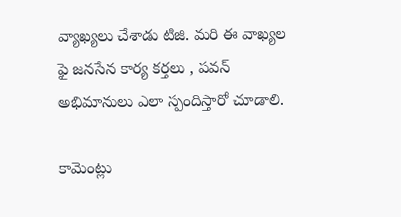వ్యాఖ్యలు చేశాడు టిజి. మరి ఈ వాఖ్యల ఫై జనసేన కార్య కర్తలు , పవన్ అభిమానులు ఎలా స్పందిస్తారో చూడాలి.

కామెంట్లు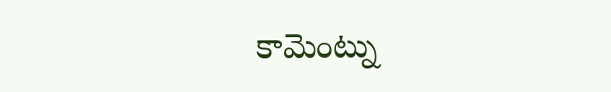కామెంట్ను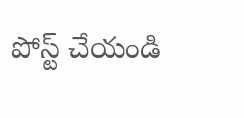పోస్ట్ చేయండి